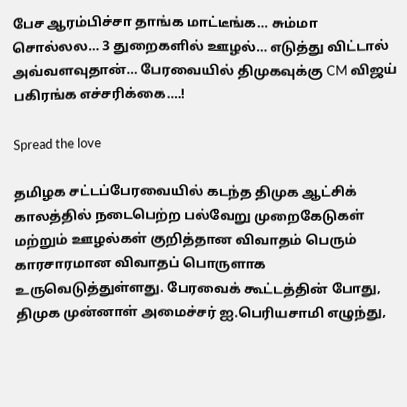பேச ஆரம்பிச்சா தாங்க மாட்டீங்க… சும்மா சொல்லல… 3 துறைகளில் ஊழல்… எடுத்து விட்டால் அவ்வளவுதான்… பேரவையில் திமுகவுக்கு CM விஜய் பகிரங்க எச்சரிக்கை….!

Spread the love

தமிழக சட்டப்பேரவையில் கடந்த திமுக ஆட்சிக் காலத்தில் நடைபெற்ற பல்வேறு முறைகேடுகள் மற்றும் ஊழல்கள் குறித்தான விவாதம் பெரும் காரசாரமான விவாதப் பொருளாக உருவெடுத்துள்ளது. பேரவைக் கூட்டத்தின் போது, திமுக முன்னாள் அமைச்சர் ஐ.பெரியசாமி எழுந்து,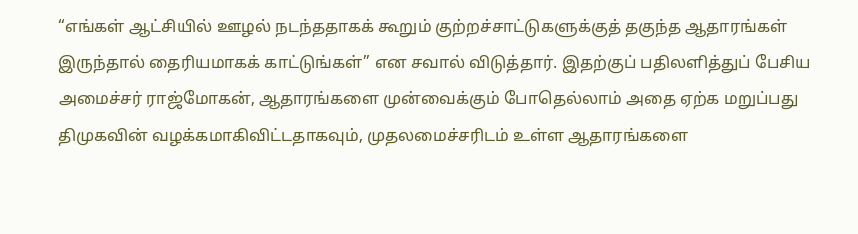“எங்கள் ஆட்சியில் ஊழல் நடந்ததாகக் கூறும் குற்றச்சாட்டுகளுக்குத் தகுந்த ஆதாரங்கள் இருந்தால் தைரியமாகக் காட்டுங்கள்” என சவால் விடுத்தார். இதற்குப் பதிலளித்துப் பேசிய அமைச்சர் ராஜ்மோகன், ஆதாரங்களை முன்வைக்கும் போதெல்லாம் அதை ஏற்க மறுப்பது திமுகவின் வழக்கமாகிவிட்டதாகவும், முதலமைச்சரிடம் உள்ள ஆதாரங்களை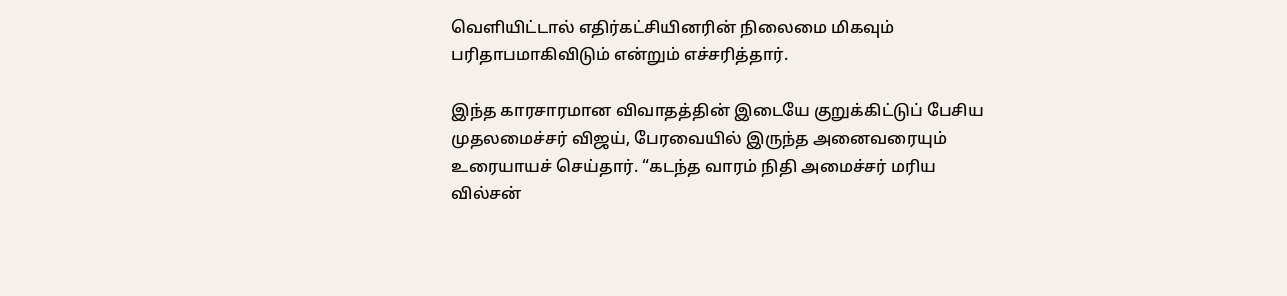வெளியிட்டால் எதிர்கட்சியினரின் நிலைமை மிகவும் பரிதாபமாகிவிடும் என்றும் எச்சரித்தார்.

இந்த காரசாரமான விவாதத்தின் இடையே குறுக்கிட்டுப் பேசிய முதலமைச்சர் விஜய், பேரவையில் இருந்த அனைவரையும் உரையாயச் செய்தார். “கடந்த வாரம் நிதி அமைச்சர் மரிய வில்சன்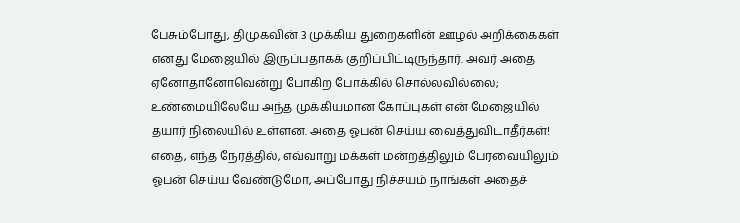பேசும்போது, திமுகவின் 3 முக்கிய துறைகளின் ஊழல் அறிக்கைகள் எனது மேஜையில் இருப்பதாகக் குறிப்பிட்டிருந்தார். அவர் அதை ஏனோதானோவென்று போகிற போக்கில் சொல்லவில்லை; உண்மையிலேயே அந்த முக்கியமான கோப்புகள் என் மேஜையில் தயார் நிலையில் உள்ளன. அதை ஓபன் செய்ய வைத்துவிடாதீர்கள்! எதை, எந்த நேரத்தில், எவ்வாறு மக்கள் மன்றத்திலும் பேரவையிலும் ஓபன் செய்ய வேண்டுமோ, அப்போது நிச்சயம் நாங்கள் அதைச்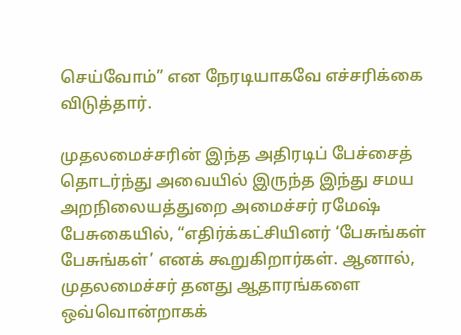செய்வோம்” என நேரடியாகவே எச்சரிக்கை விடுத்தார்.

முதலமைச்சரின் இந்த அதிரடிப் பேச்சைத் தொடர்ந்து அவையில் இருந்த இந்து சமய அறநிலையத்துறை அமைச்சர் ரமேஷ் பேசுகையில், “எதிர்க்கட்சியினர் ‘பேசுங்கள் பேசுங்கள்’ எனக் கூறுகிறார்கள். ஆனால், முதலமைச்சர் தனது ஆதாரங்களை ஒவ்வொன்றாகக்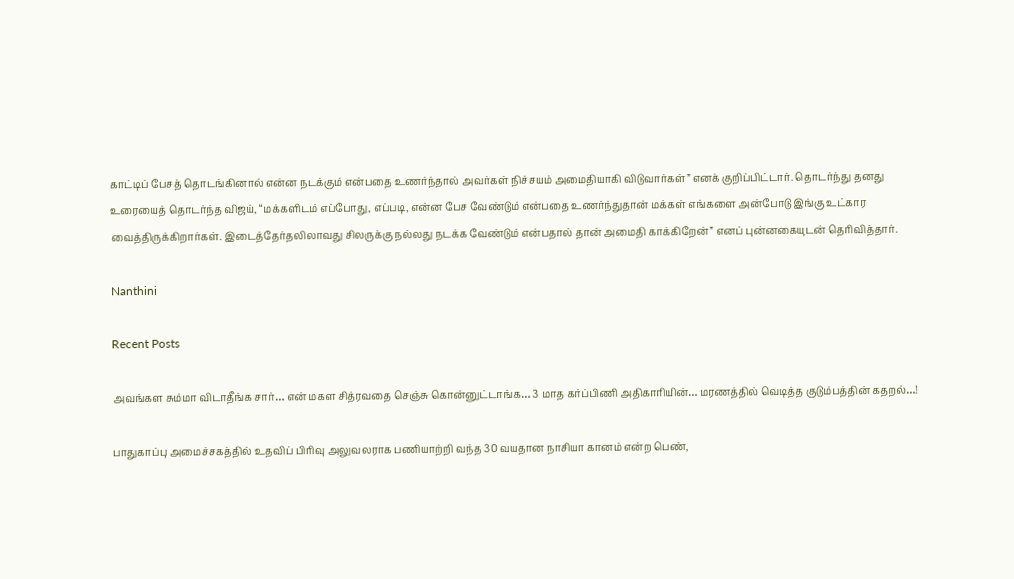காட்டிப் பேசத் தொடங்கினால் என்ன நடக்கும் என்பதை உணர்ந்தால் அவர்கள் நிச்சயம் அமைதியாகி விடுவார்கள்” எனக் குறிப்பிட்டார். தொடர்ந்து தனது உரையைத் தொடர்ந்த விஜய், “மக்களிடம் எப்போது, எப்படி, என்ன பேச வேண்டும் என்பதை உணர்ந்துதான் மக்கள் எங்களை அன்போடு இங்கு உட்கார வைத்திருக்கிறார்கள். இடைத்தேர்தலிலாவது சிலருக்கு நல்லது நடக்க வேண்டும் என்பதால் தான் அமைதி காக்கிறேன்” எனப் புன்னகையுடன் தெரிவித்தார்.

Nanthini

Recent Posts

அவங்கள சும்மா விடாதீங்க சார்… என் மகள சித்ரவதை செஞ்சு கொன்னுட்டாங்க… 3 மாத கர்ப்பிணி அதிகாரியின்… மரணத்தில் வெடித்த குடும்பத்தின் கதறல்…!

பாதுகாப்பு அமைச்சகத்தில் உதவிப் பிரிவு அலுவலராக பணியாற்றி வந்த 30 வயதான நாசியா கானம் என்ற பெண்,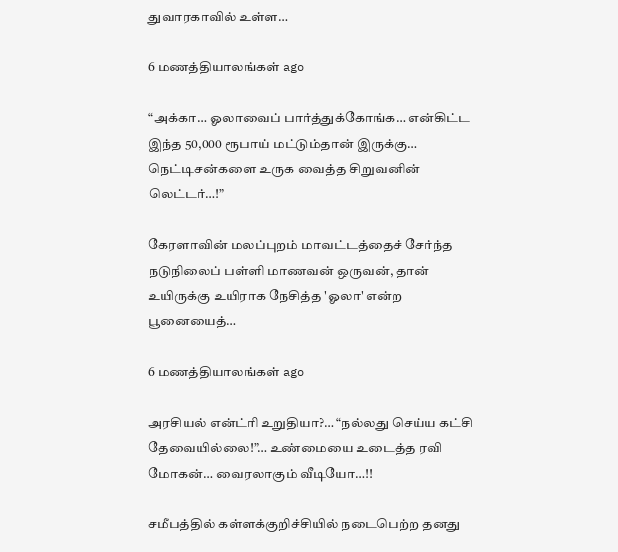துவாரகாவில் உள்ள…

6 மணத்தியாலங்கள் ago

“அக்கா… ஓலாவைப் பார்த்துக்கோங்க… என்கிட்ட இந்த 50,000 ரூபாய் மட்டும்தான் இருக்கு… நெட்டிசன்களை உருக வைத்த சிறுவனின் லெட்டர்…!”

கேரளாவின் மலப்புறம் மாவட்டத்தைச் சேர்ந்த நடுநிலைப் பள்ளி மாணவன் ஒருவன், தான் உயிருக்கு உயிராக நேசித்த 'ஓலா' என்ற பூனையைத்…

6 மணத்தியாலங்கள் ago

அரசியல் என்ட்ரி உறுதியா?… “நல்லது செய்ய கட்சி தேவையில்லை!”… உண்மையை உடைத்த ரவி மோகன்… வைரலாகும் வீடியோ…!!

சமீபத்தில் கள்ளக்குறிச்சியில் நடைபெற்ற தனது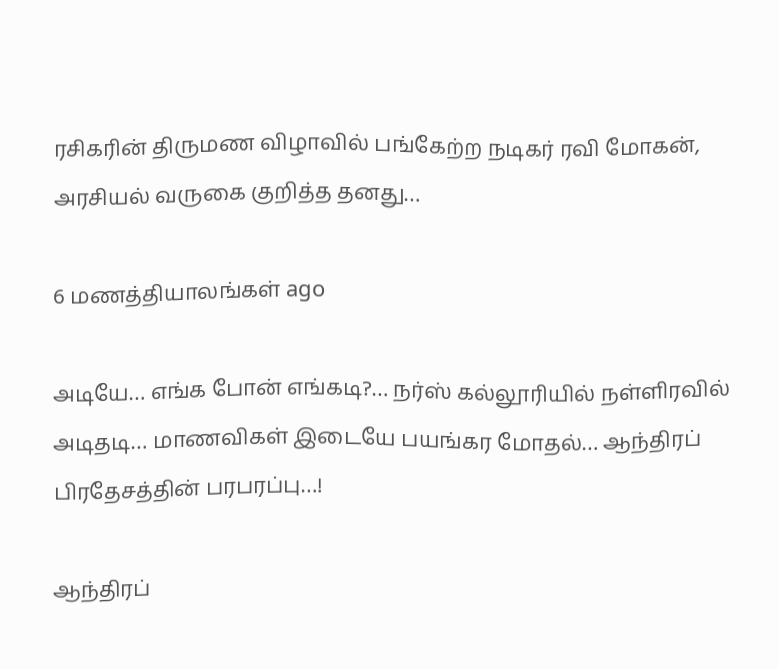ரசிகரின் திருமண விழாவில் பங்கேற்ற நடிகர் ரவி மோகன், அரசியல் வருகை குறித்த தனது…

6 மணத்தியாலங்கள் ago

அடியே… எங்க போன் எங்கடி?… நர்ஸ் கல்லூரியில் நள்ளிரவில் அடிதடி… மாணவிகள் இடையே பயங்கர மோதல்… ஆந்திரப் பிரதேசத்தின் பரபரப்பு…!

ஆந்திரப்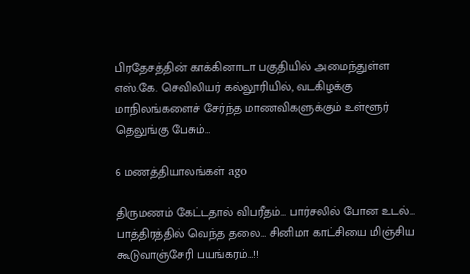பிரதேசத்தின் காக்கினாடா பகுதியில் அமைந்துள்ள எஸ்.கே. செவிலியர் கல்லூரியில், வடகிழக்கு மாநிலங்களைச் சேர்ந்த மாணவிகளுக்கும் உள்ளூர் தெலுங்கு பேசும்…

6 மணத்தியாலங்கள் ago

திருமணம் கேட்டதால் விபரீதம்… பார்சலில் போன உடல்… பாத்திரத்தில் வெந்த தலை… சினிமா காட்சியை மிஞ்சிய கூடுவாஞ்சேரி பயங்கரம்…!!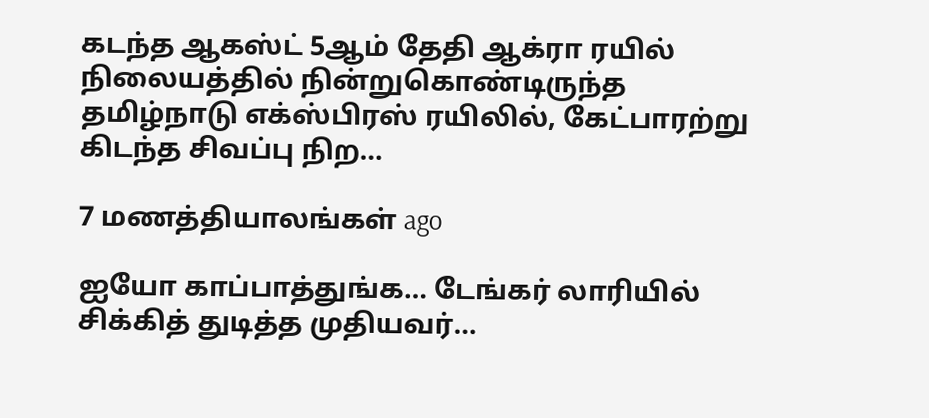கடந்த ஆகஸ்ட் 5ஆம் தேதி ஆக்ரா ரயில் நிலையத்தில் நின்றுகொண்டிருந்த தமிழ்நாடு எக்ஸ்பிரஸ் ரயிலில், கேட்பாரற்று கிடந்த சிவப்பு நிற…

7 மணத்தியாலங்கள் ago

ஐயோ காப்பாத்துங்க… டேங்கர் லாரியில் சிக்கித் துடித்த முதியவர்…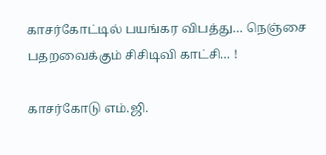காசர்கோட்டில் பயங்கர விபத்து… நெஞ்சை பதறவைக்கும் சிசிடிவி காட்சி… !

காசர்கோடு எம்.ஜி.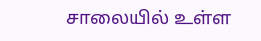சாலையில் உள்ள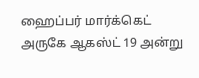ஹைப்பர் மார்க்கெட் அருகே ஆகஸ்ட் 19 அன்று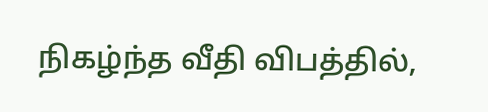நிகழ்ந்த வீதி விபத்தில்,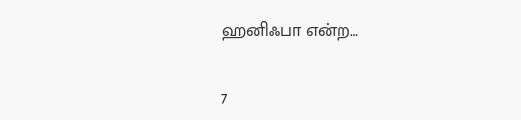ஹனிஃபா என்ற…

7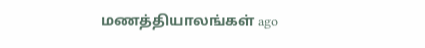மணத்தியாலங்கள் ago